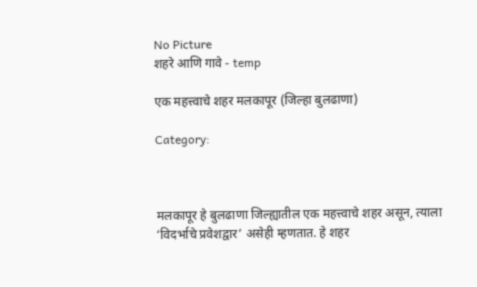No Picture
शहरे आणि गावे - temp

एक महत्त्वाचे शहर मलकापूर (जिल्हा बुलढाणा)

Category:



मलकापूर हे बुलढाणा जिल्ह्यातील एक महत्त्वाचे शहर असून, त्याला ‘विदर्भाचे प्रवेशद्वार’ असेही म्हणतात. हे शहर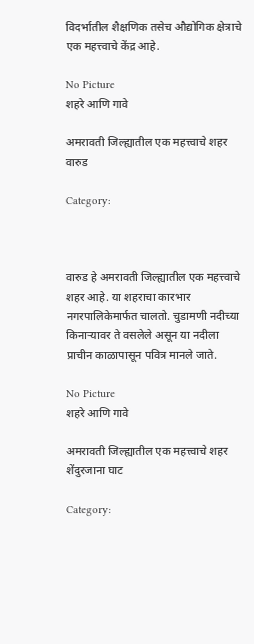विदर्भातील शैक्षणिक तसेच औद्योगिक क्षेत्राचे एक महत्त्वाचे केंद्र आहे.

No Picture
शहरे आणि गावे

अमरावती जिल्ह्यातील एक महत्त्वाचे शहर वारुड

Category:



वारुड हे अमरावती जिल्ह्यातील एक महत्त्वाचे शहर आहे. या शहराचा कारभार नगरपालिकेमार्फत चालतो. चुडामणी नदीच्या किनाऱ्यावर ते वसलेले असून या नदीला प्राचीन काळापासून पवित्र मानले जाते.

No Picture
शहरे आणि गावे

अमरावती जिल्ह्यातील एक महत्त्वाचे शहर शेंदुरजाना घाट

Category: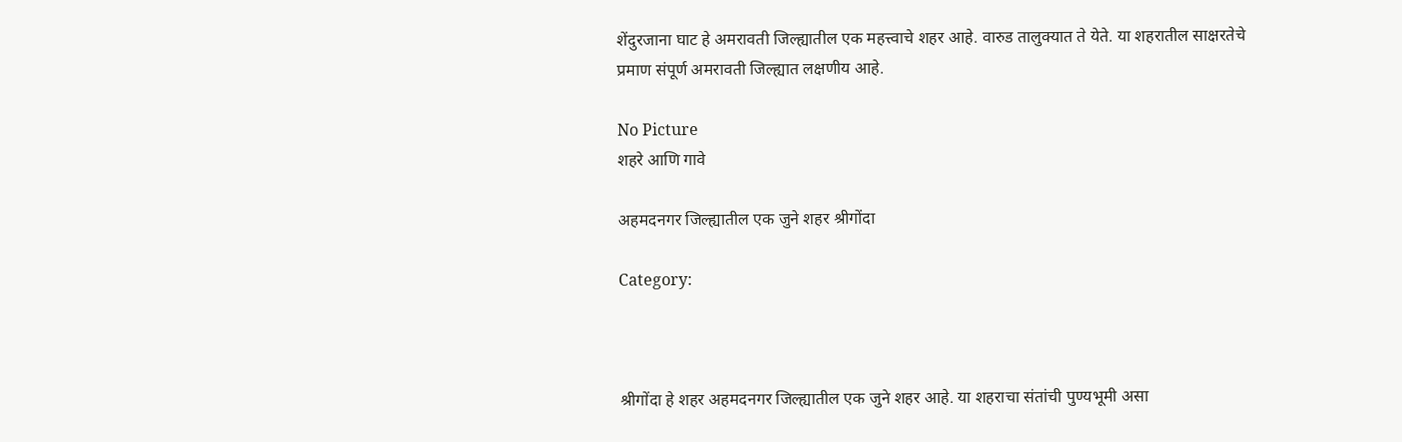शेंदुरजाना घाट हे अमरावती जिल्ह्यातील एक महत्त्वाचे शहर आहे. वारुड तालुक्यात ते येते. या शहरातील साक्षरतेचे प्रमाण संपूर्ण अमरावती जिल्ह्यात लक्षणीय आहे.

No Picture
शहरे आणि गावे

अहमदनगर जिल्ह्यातील एक जुने शहर श्रीगोंदा

Category:



श्रीगोंदा हे शहर अहमदनगर जिल्ह्यातील एक जुने शहर आहे. या शहराचा संतांची पुण्यभूमी असा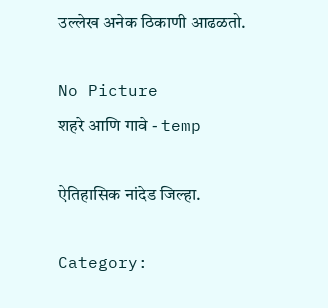उल्लेख अनेक ठिकाणी आढळतो.

No Picture
शहरे आणि गावे - temp

ऐतिहासिक नांदेड जिल्हा.

Category: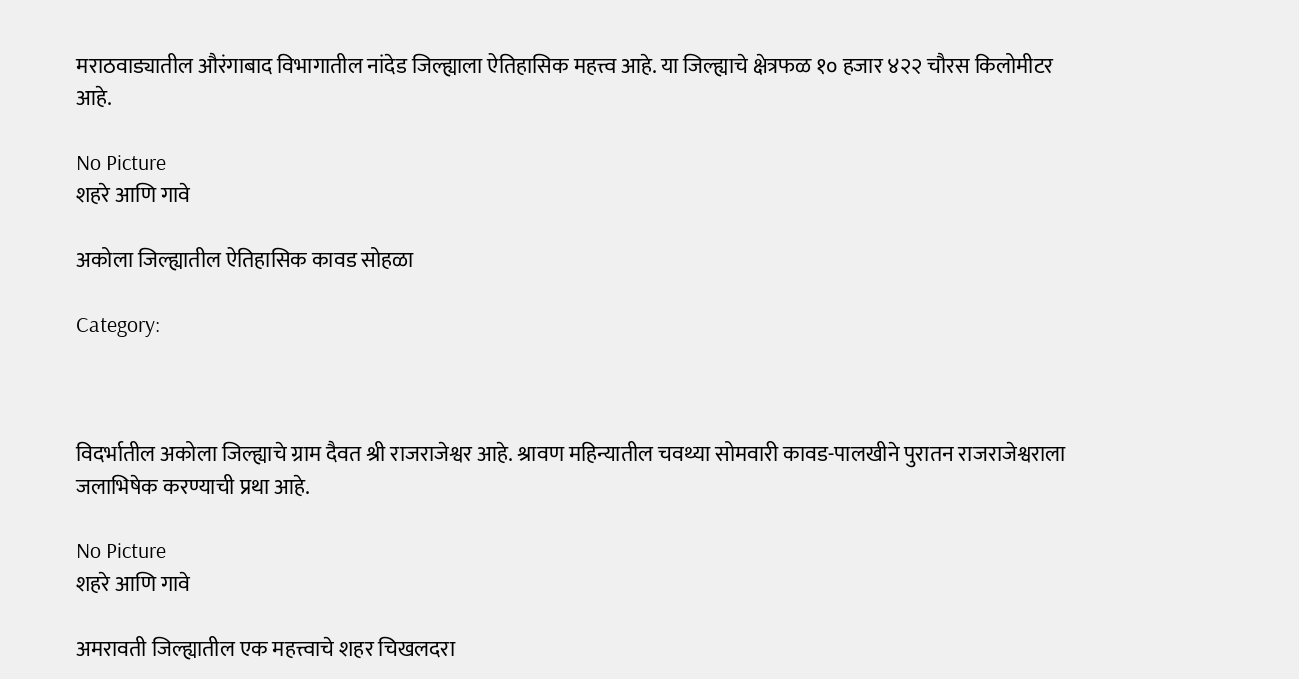मराठवाड्यातील औरंगाबाद विभागातील नांदेड जिल्ह्याला ऐतिहासिक महत्त्व आहे. या जिल्ह्याचे क्षेत्रफळ १० हजार ४२२ चौरस किलोमीटर आहे.

No Picture
शहरे आणि गावे

अकोला जिल्ह्यातील ऐतिहासिक कावड सोहळा

Category:



विदर्भातील अकोला जिल्ह्याचे ग्राम दैवत श्री राजराजेश्वर आहे. श्रावण महिन्यातील चवथ्या सोमवारी कावड-पालखीने पुरातन राजराजेश्वराला जलाभिषेक करण्याची प्रथा आहे.

No Picture
शहरे आणि गावे

अमरावती जिल्ह्यातील एक महत्त्वाचे शहर चिखलदरा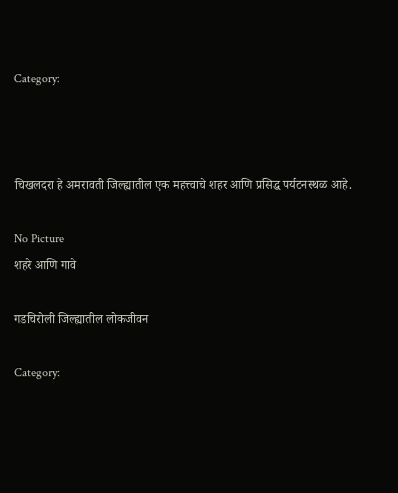Category:



चिखलदरा हे अमरावती जिल्ह्यातील एक महत्त्वाचे शहर आणि प्रसिद्ध पर्यटनस्थळ आहे.

No Picture
शहरे आणि गावे

गडचिरोली जिल्ह्यातील लोकजीवन

Category: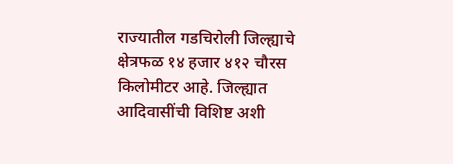राज्यातील गडचिरोली जिल्ह्याचे क्षेत्रफळ १४ हजार ४१२ चौरस किलोमीटर आहे. जिल्ह्यात आदिवासींची विशिष्ट अशी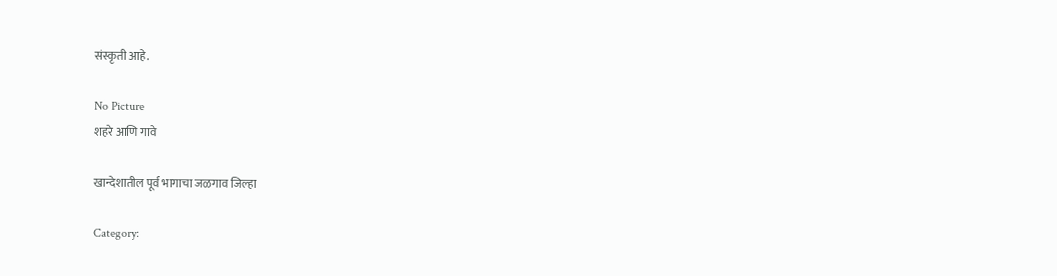संस्कृती आहे.

No Picture
शहरे आणि गावे

खान्देशातील पूर्व भागाचा जळगाव जिल्हा

Category: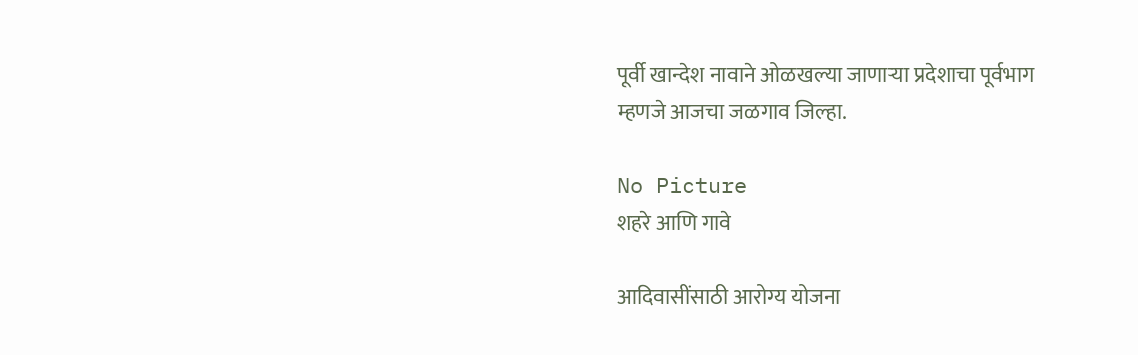पूर्वी खान्देश नावाने ओळखल्या जाणाऱ्या प्रदेशाचा पूर्वभाग म्हणजे आजचा जळगाव जिल्हा.

No Picture
शहरे आणि गावे

आदिवासींसाठी आरोग्य योजना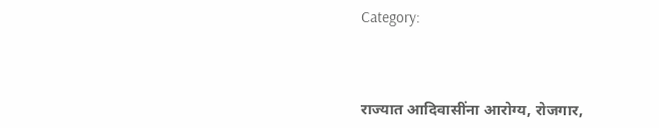Category:



राज्यात आदिवासींना आरोग्य, रोजगार,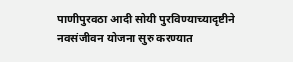पाणीपुरवठा आदी सोयी पुरविण्याच्यादृष्टीने नवसंजीवन योजना सुरु करण्यात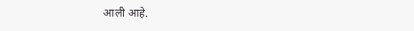आली आहे.